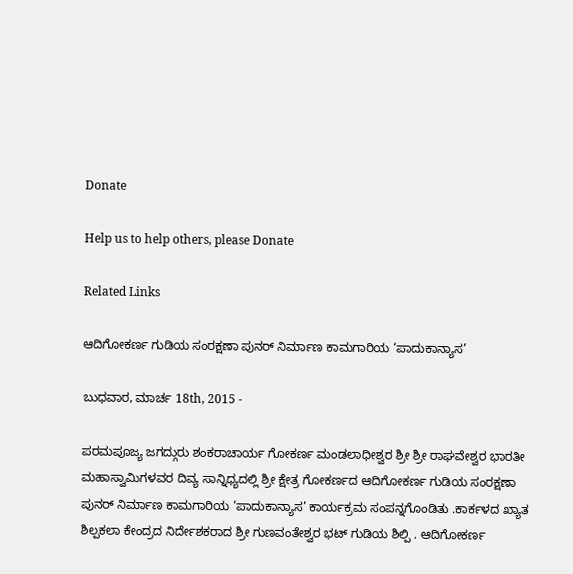Donate

Help us to help others, please Donate

Related Links

ಆದಿಗೋಕರ್ಣ ಗುಡಿಯ ಸಂರಕ್ಷಣಾ ಪುನರ್ ನಿರ್ಮಾಣ ಕಾಮಗಾರಿಯ ‘ಪಾದುಕಾನ್ಯಾಸ’

ಬುಧವಾರ, ಮಾರ್ಚ 18th, 2015 -

ಪರಮಪೂಜ್ಯ ಜಗದ್ಗುರು ಶಂಕರಾಚಾರ್ಯ ಗೋಕರ್ಣ ಮಂಡಲಾಧೀಶ್ವರ ಶ್ರೀ ಶ್ರೀ ರಾಘವೇಶ್ವರ ಭಾರತೀ ಮಹಾಸ್ವಾಮಿಗಳವರ ದಿವ್ಯ ಸಾನ್ನಿಧ್ಯದಲ್ಲಿ ಶ್ರೀ ಕ್ಷೇತ್ರ ಗೋಕರ್ಣದ ಆದಿಗೋಕರ್ಣ ಗುಡಿಯ ಸಂರಕ್ಷಣಾ ಪುನರ್ ನಿರ್ಮಾಣ ಕಾಮಗಾರಿಯ ‘ಪಾದುಕಾನ್ಯಾಸ’ ಕಾರ್ಯಕ್ರಮ ಸಂಪನ್ನಗೊಂಡಿತು .ಕಾರ್ಕಳದ ಖ್ಯಾತ ಶಿಲ್ಪಕಲಾ ಕೇಂದ್ರದ ನಿರ್ದೇಶಕರಾದ ಶ್ರೀ ಗುಣವಂತೇಶ್ವರ ಭಟ್ ಗುಡಿಯ ಶಿಲ್ಪಿ . ಆದಿಗೋಕರ್ಣ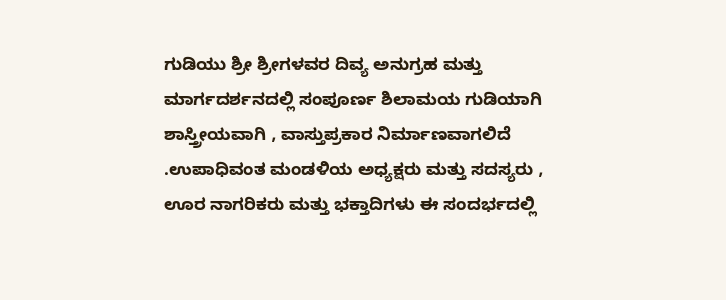ಗುಡಿಯು ಶ್ರೀ ಶ್ರೀಗಳವರ ದಿವ್ಯ ಅನುಗ್ರಹ ಮತ್ತು ಮಾರ್ಗದರ್ಶನದಲ್ಲಿ ಸಂಪೂರ್ಣ ಶಿಲಾಮಯ ಗುಡಿಯಾಗಿ ಶಾಸ್ತ್ರೀಯವಾಗಿ , ವಾಸ್ತುಪ್ರಕಾರ ನಿರ್ಮಾಣವಾಗಲಿದೆ .ಉಪಾಧಿವಂತ ಮಂಡಳಿಯ ಅಧ್ಯಕ್ಷರು ಮತ್ತು ಸದಸ್ಯರು , ಊರ ನಾಗರಿಕರು ಮತ್ತು ಭಕ್ತಾದಿಗಳು ಈ ಸಂದರ್ಭದಲ್ಲಿ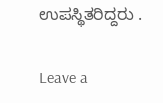ಉಪಸ್ಥಿತರಿದ್ದರು .

Leave a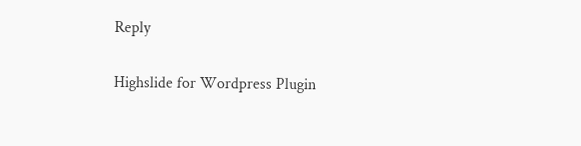Reply

Highslide for Wordpress Plugin